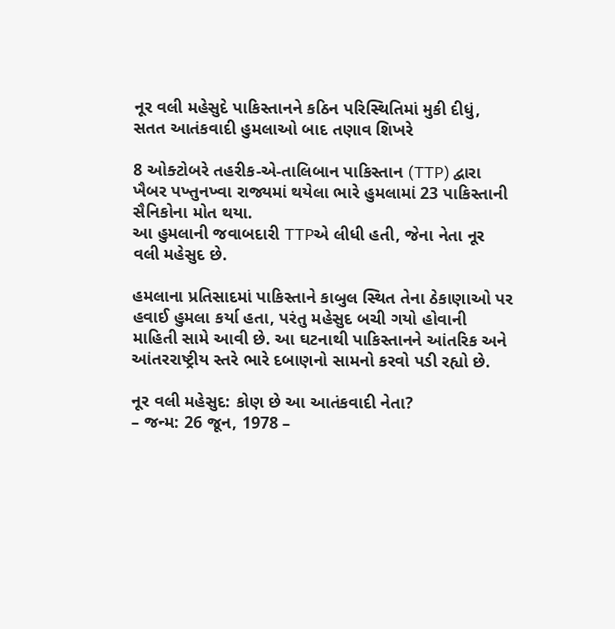નૂર વલી મહેસુદે પાકિસ્તાનને કઠિન પરિસ્થિતિમાં મુકી દીધું, સતત આતંકવાદી હુમલાઓ બાદ તણાવ શિખરે

8 ઓક્ટોબરે તહરીક-એ-તાલિબાન પાકિસ્તાન (TTP) દ્વારા ખૈબર પખ્તુનખ્વા રાજ્યમાં થયેલા ભારે હુમલામાં 23 પાકિસ્તાની સૈનિકોના મોત થયા.
આ હુમલાની જવાબદારી TTPએ લીધી હતી, જેના નેતા નૂર વલી મહેસુદ છે.

હમલાના પ્રતિસાદમાં પાકિસ્તાને કાબુલ સ્થિત તેના ઠેકાણાઓ પર હવાઈ હુમલા કર્યા હતા, પરંતુ મહેસુદ બચી ગયો હોવાની માહિતી સામે આવી છે. આ ઘટનાથી પાકિસ્તાનને આંતરિક અને આંતરરાષ્ટ્રીય સ્તરે ભારે દબાણનો સામનો કરવો પડી રહ્યો છે.

નૂર વલી મહેસુદ: કોણ છે આ આતંકવાદી નેતા?
– જન્મ: 26 જૂન, 1978 –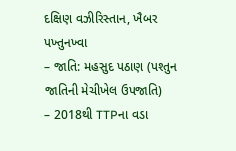દક્ષિણ વઝીરિસ્તાન, ખૈબર પખ્તુનખ્વા
– જાતિ: મહસુદ પઠાણ (પશ્તુન જાતિની મેચીખેલ ઉપજાતિ)
– 2018થી TTPના વડા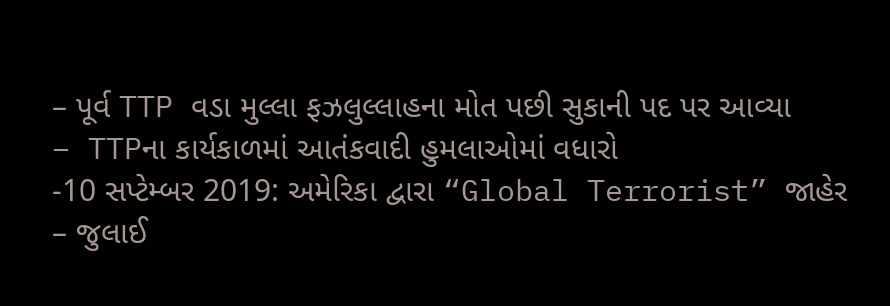– પૂર્વ TTP વડા મુલ્લા ફઝલુલ્લાહના મોત પછી સુકાની પદ પર આવ્યા
– TTPના કાર્યકાળમાં આતંકવાદી હુમલાઓમાં વધારો
-10 સપ્ટેમ્બર 2019: અમેરિકા દ્વારા “Global Terrorist” જાહેર
– જુલાઈ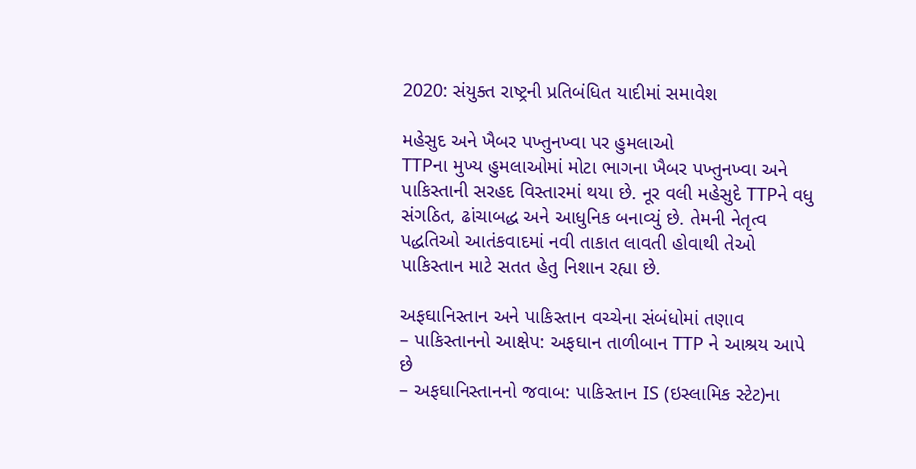2020: સંયુક્ત રાષ્ટ્રની પ્રતિબંધિત યાદીમાં સમાવેશ

મહેસુદ અને ખૈબર પખ્તુનખ્વા પર હુમલાઓ
TTPના મુખ્ય હુમલાઓમાં મોટા ભાગના ખૈબર પખ્તુનખ્વા અને પાકિસ્તાની સરહદ વિસ્તારમાં થયા છે. નૂર વલી મહેસુદે TTPને વધુ સંગઠિત, ઢાંચાબદ્ધ અને આધુનિક બનાવ્યું છે. તેમની નેતૃત્વ પદ્ધતિઓ આતંકવાદમાં નવી તાકાત લાવતી હોવાથી તેઓ પાકિસ્તાન માટે સતત હેતુ નિશાન રહ્યા છે.

અફઘાનિસ્તાન અને પાકિસ્તાન વચ્ચેના સંબંધોમાં તણાવ
– પાકિસ્તાનનો આક્ષેપ: અફઘાન તાળીબાન TTP ને આશ્રય આપે છે
– અફઘાનિસ્તાનનો જવાબ: પાકિસ્તાન IS (ઇસ્લામિક સ્ટેટ)ના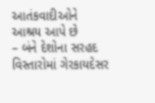આતંકવાદીઓને આશ્રય આપે છે
– બંને દેશોના સરહદ વિસ્તારોમાં ગેરકાયદેસર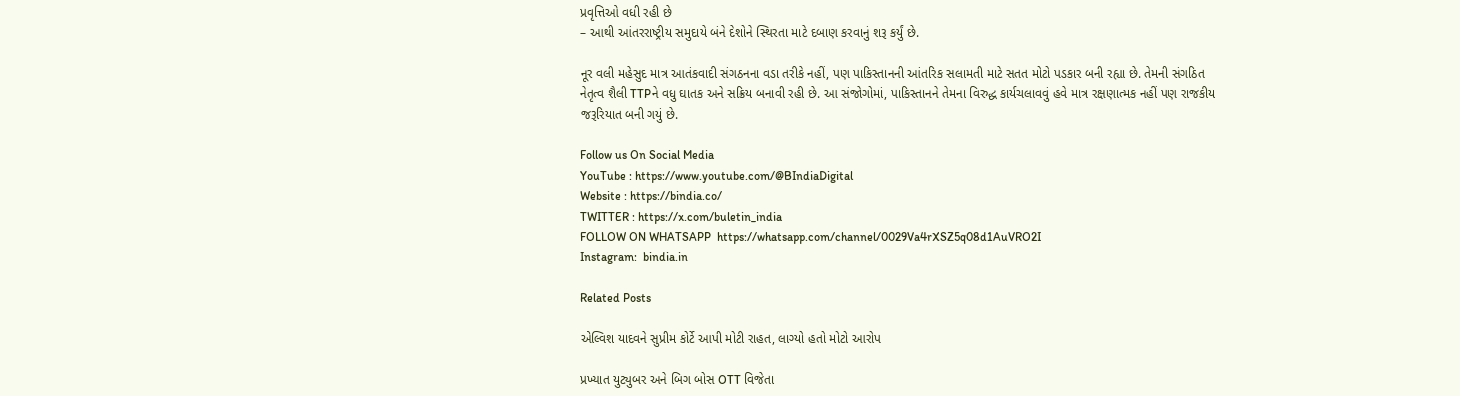પ્રવૃત્તિઓ વધી રહી છે
– આથી આંતરરાષ્ટ્રીય સમુદાયે બંને દેશોને સ્થિરતા માટે દબાણ કરવાનું શરૂ કર્યું છે.

નૂર વલી મહેસુદ માત્ર આતંકવાદી સંગઠનના વડા તરીકે નહીં, પણ પાકિસ્તાનની આંતરિક સલામતી માટે સતત મોટો પડકાર બની રહ્યા છે. તેમની સંગઠિત નેતૃત્વ શૈલી TTPને વધુ ઘાતક અને સક્રિય બનાવી રહી છે. આ સંજોગોમાં, પાકિસ્તાનને તેમના વિરુદ્ધ કાર્યચલાવવું હવે માત્ર રક્ષણાત્મક નહીં પણ રાજકીય જરૂરિયાત બની ગયું છે.

Follow us On Social Media
YouTube : https://www.youtube.com/@BIndiaDigital
Website : https://bindia.co/
TWITTER : https://x.com/buletin_india
FOLLOW ON WHATSAPP  https://whatsapp.com/channel/0029Va4rXSZ5q08d1AuVRO2I
Instagram:  bindia.in

Related Posts

એલ્વિશ યાદવને સુપ્રીમ કોર્ટે આપી મોટી રાહત, લાગ્યો હતો મોટો આરોપ

પ્રખ્યાત યુટ્યુબર અને બિગ બોસ OTT વિજેતા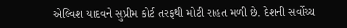એલ્વિશ યાદવને સુપ્રીમ કોર્ટ તરફથી મોટી રાહત મળી છે. દેશની સર્વોચ્ચ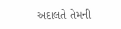અદાલતે તેમની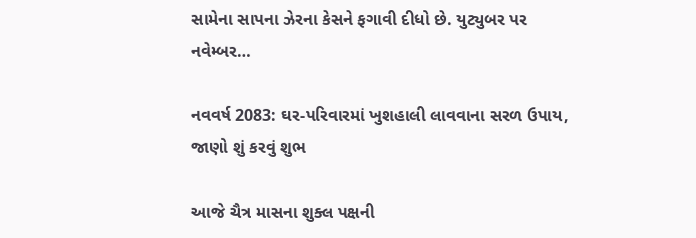સામેના સાપના ઝેરના કેસને ફગાવી દીધો છે. યુટ્યુબર પર નવેમ્બર…

નવવર્ષ 2083: ઘર-પરિવારમાં ખુશહાલી લાવવાના સરળ ઉપાય, જાણો શું કરવું શુભ

આજે ચૈત્ર માસના શુક્લ પક્ષની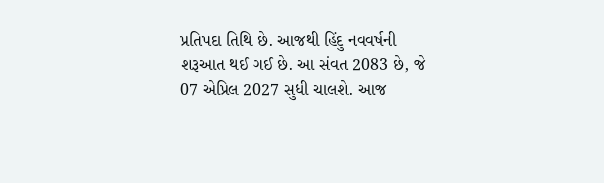પ્રતિપદા તિથિ છે. આજથી હિંદુ નવવર્ષની શરૂઆત થઈ ગઈ છે. આ સંવત 2083 છે, જે 07 એપ્રિલ 2027 સુધી ચાલશે. આજ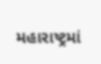મહારાષ્ટ્રમાં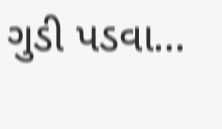ગુડી પડવા…